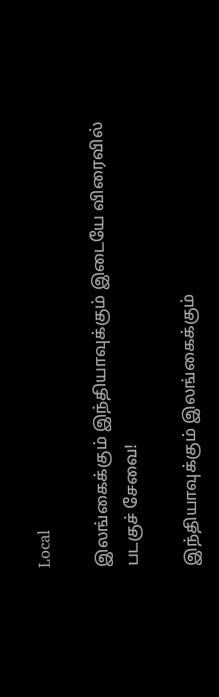Local

இலங்கைக்கும் இந்தியாவுக்கும் இடையே விரைவில் படகுச் சேவை!

இந்தியாவுக்கும் இலங்கைக்கும்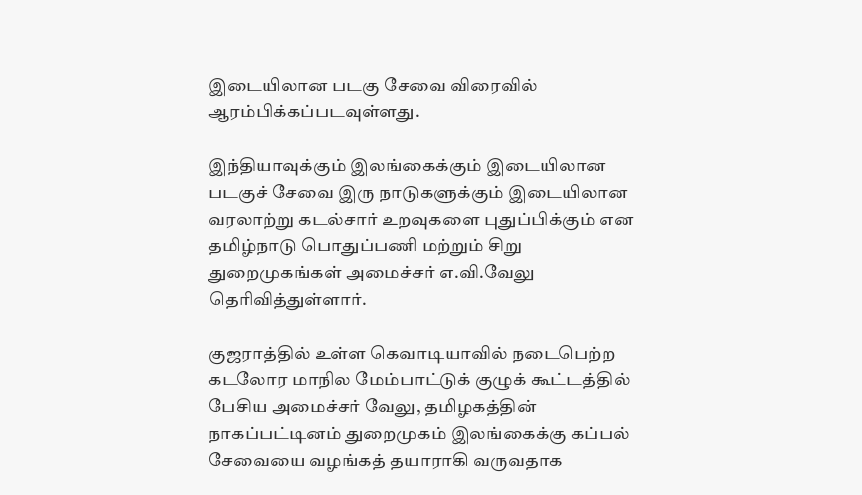இடையிலான படகு சேவை விரைவில் ஆரம்பிக்கப்படவுள்ளது.

இந்தியாவுக்கும் இலங்கைக்கும் இடையிலான படகுச் சேவை இரு நாடுகளுக்கும் இடையிலான வரலாற்று கடல்சார் உறவுகளை புதுப்பிக்கும் என தமிழ்நாடு பொதுப்பணி மற்றும் சிறு துறைமுகங்கள் அமைச்சர் எ.வி.வேலு தெரிவித்துள்ளார்.

குஜராத்தில் உள்ள கெவாடியாவில் நடைபெற்ற கடலோர மாநில மேம்பாட்டுக் குழுக் கூட்டத்தில் பேசிய அமைச்சர் வேலு, தமிழகத்தின் நாகப்பட்டினம் துறைமுகம் இலங்கைக்கு கப்பல் சேவையை வழங்கத் தயாராகி வருவதாக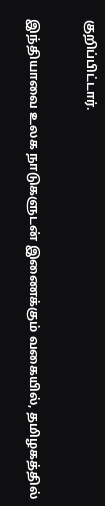குறிப்பிட்டார்.

இந்தியாவை உலக நாடுகளுடன் இணைக்கும் வகையில், தமிழகத்தில்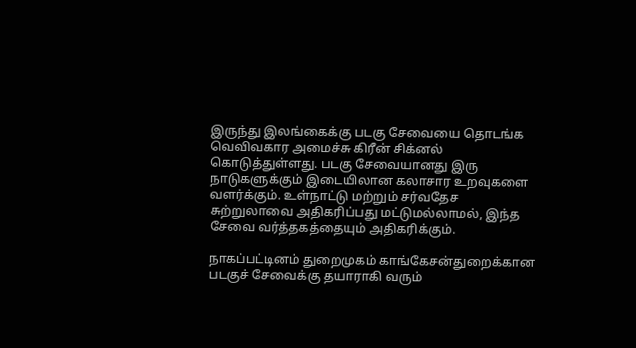இருந்து இலங்கைக்கு படகு சேவையை தொடங்க வெவிவகார அமைச்சு கிரீன் சிக்னல் கொடுத்துள்ளது. படகு சேவையானது இரு நாடுகளுக்கும் இடையிலான கலாசார உறவுகளை வளர்க்கும். உள்நாட்டு மற்றும் சர்வதேச சுற்றுலாவை அதிகரிப்பது மட்டுமல்லாமல், இந்த சேவை வர்த்தகத்தையும் அதிகரிக்கும்.

நாகப்பட்டினம் துறைமுகம் காங்கேசன்துறைக்கான படகுச் சேவைக்கு தயாராகி வரும்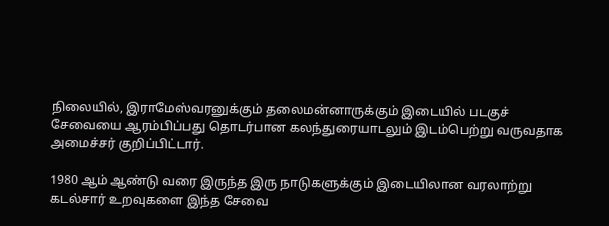நிலையில், இராமேஸ்வரனுக்கும் தலைமன்னாருக்கும் இடையில் படகுச் சேவையை ஆரம்பிப்பது தொடர்பான கலந்துரையாடலும் இடம்பெற்று வருவதாக அமைச்சர் குறிப்பிட்டார்.

1980 ஆம் ஆண்டு வரை இருந்த இரு நாடுகளுக்கும் இடையிலான வரலாற்று கடல்சார் உறவுகளை இந்த சேவை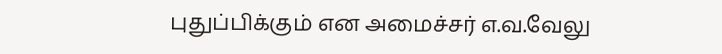புதுப்பிக்கும் என அமைச்சர் எ.வ.வேலு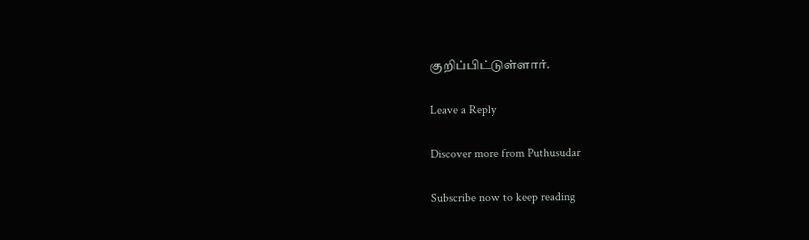குறிப்பிட்டுள்ளார்.

Leave a Reply

Discover more from Puthusudar

Subscribe now to keep reading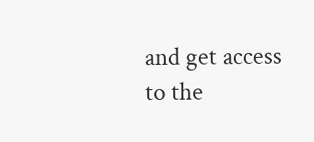and get access to the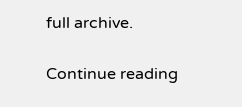full archive.

Continue reading